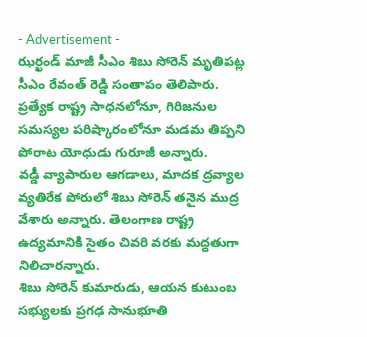- Advertisement -
ఝర్ఖండ్ మాజీ సీఎం శిబు సోరెన్ మృతిపట్ల సీఎం రేవంత్ రెడ్డి సంతాపం తెలిపారు. ప్రత్యేక రాష్ట్ర సాధనలోనూ, గిరిజనుల సమస్యల పరిష్కారంలోనూ మడమ తిప్పని పోరాట యోధుడు గురూజీ అన్నారు.
వడ్డీ వ్యాపారుల ఆగడాలు, మాదక ద్రవ్యాల వ్యతిరేక పోరులో శిబు సోరెన్ తనైన ముద్ర వేశారు అన్నారు. తెలంగాణ రాష్ట్ర ఉద్యమానికి సైతం చివరి వరకు మద్దతుగా నిలిచారన్నారు.
శిబు సోరెన్ కుమారుడు, ఆయన కుటుంబ సభ్యులకు ప్రగఢ సానుభూతి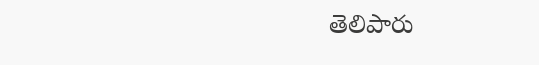తెలిపారు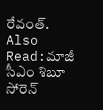రేవంత్.
Also Read:మాజీ సీఎం శిబూ సోరెన్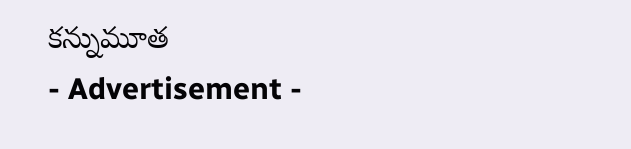కన్నుమూత
- Advertisement -